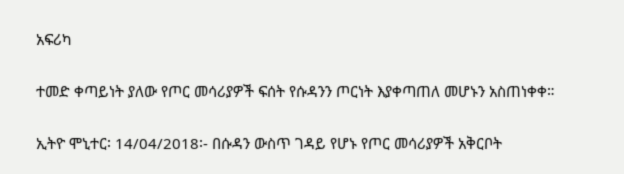አፍሪካ

ተመድ ቀጣይነት ያለው የጦር መሳሪያዎች ፍሰት የሱዳንን ጦርነት እያቀጣጠለ መሆኑን አስጠነቀቀ።

ኢትዮ ሞኒተር፡ 14/04/2018፡- በሱዳን ውስጥ ገዳይ የሆኑ የጦር መሳሪያዎች አቅርቦት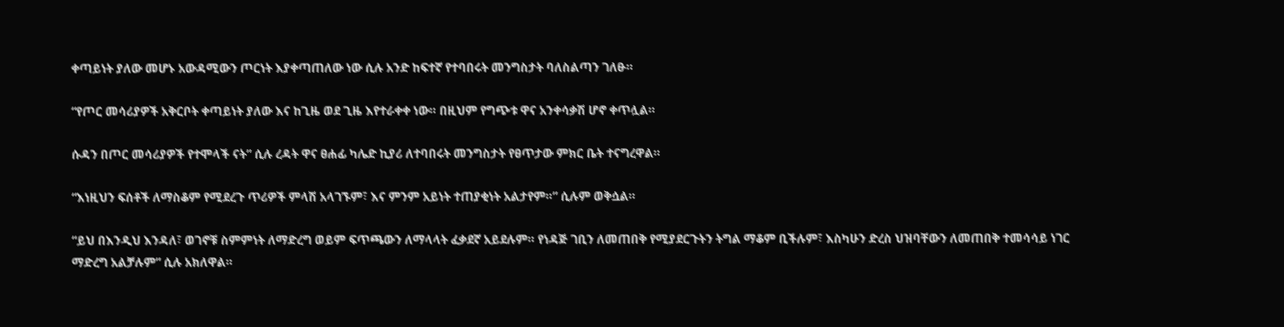ቀጣይነት ያለው መሆኑ አውዳሚውን ጦርነት እያቀጣጠለው ነው ሲሉ አንድ ከፍተኛ የተባበሩት መንግስታት ባለስልጣን ገለፁ።

“የጦር መሳሪያዎች አቅርቦት ቀጣይነት ያለው እና ከጊዜ ወደ ጊዜ እየተራቀቀ ነው። በዚህም የግጭቱ ዋና አንቀሳቃሽ ሆኖ ቀጥሏል።

ሱዳን በጦር መሳሪያዎች የተሞላች ናት” ሲሉ ረዳት ዋና ፀሐፊ ካሌድ ኪያሪ ለተባበሩት መንግስታት የፀጥታው ምክር ቤት ተናግረዋል።

“እነዚህን ፍሰቶች ለማስቆም የሚደረጉ ጥሪዎች ምላሽ አላገኙም፣ እና ምንም አይነት ተጠያቂነት አልታየም።” ሲሉም ወቅሷል።

“ይህ በእንዲህ እንዳለ፣ ወገኖቹ ስምምነት ለማድረግ ወይም ፍጥጫውን ለማላላት ፈቃደኛ አይደሉም። የነዳጅ ገቢን ለመጠበቅ የሚያደርጉትን ትግል ማቆም ቢችሉም፣ እስካሁን ድረስ ህዝባቸውን ለመጠበቅ ተመሳሳይ ነገር ማድረግ አልቻሉም” ሲሉ አክለዋል።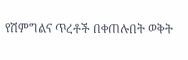የሽምግልና ጥረቶች በቀጠሉበት ወቅት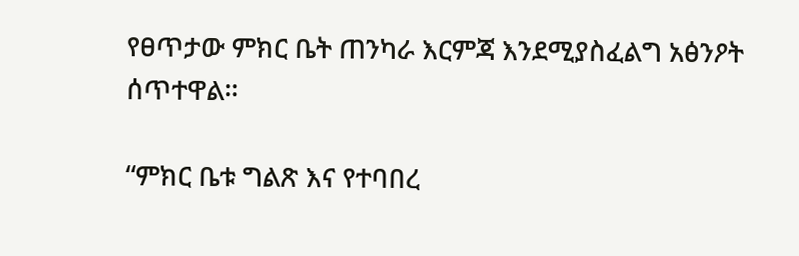የፀጥታው ምክር ቤት ጠንካራ እርምጃ እንደሚያስፈልግ አፅንዖት ሰጥተዋል።

“ምክር ቤቱ ግልጽ እና የተባበረ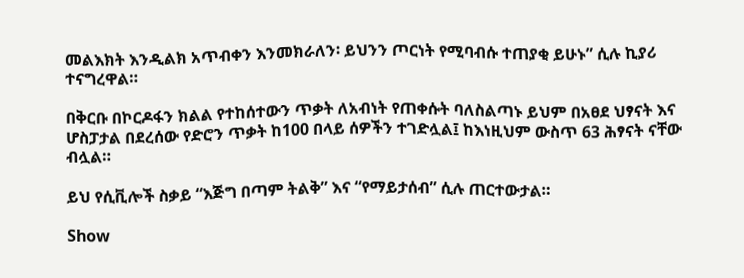መልእክት እንዲልክ አጥብቀን እንመክራለን፡ ይህንን ጦርነት የሚባብሱ ተጠያቂ ይሁኑ” ሲሉ ኪያሪ ተናግረዋል።

በቅርቡ በኮርዶፋን ክልል የተከሰተውን ጥቃት ለአብነት የጠቀሱት ባለስልጣኑ ይህም በአፀደ ህፃናት እና ሆስፓታል በደረሰው የድሮን ጥቃት ከ100 በላይ ሰዎችን ተገድሏል፤ ከእነዚህም ውስጥ 63 ሕፃናት ናቸው ብሏል።

ይህ የሲቪሎች ስቃይ “እጅግ በጣም ትልቅ” እና “የማይታሰብ” ሲሉ ጠርተውታል።

Show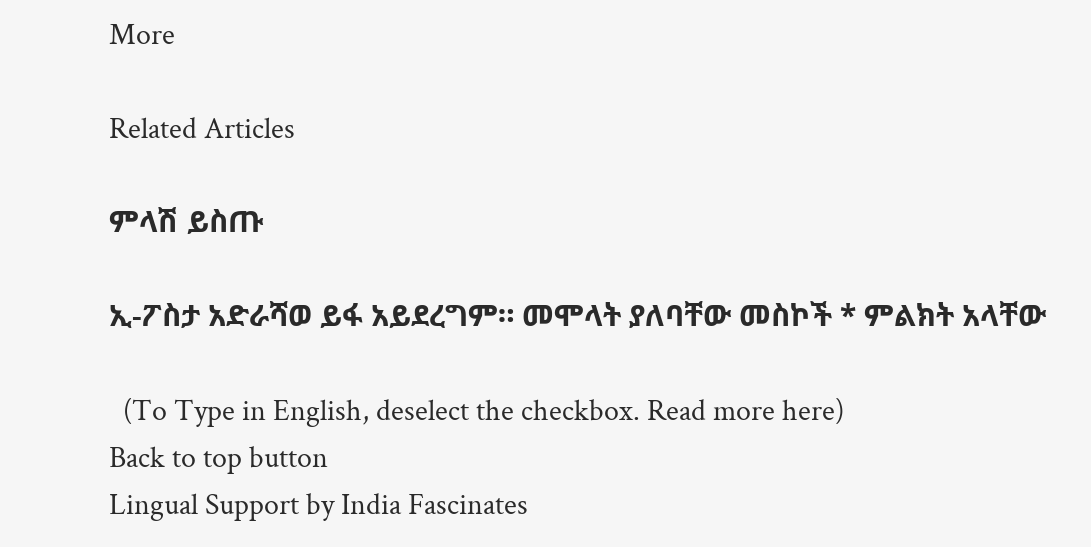More

Related Articles

ምላሽ ይስጡ

ኢ-ፖስታ አድራሻወ ይፋ አይደረግም። መሞላት ያለባቸው መስኮች * ምልክት አላቸው

  (To Type in English, deselect the checkbox. Read more here)
Back to top button
Lingual Support by India Fascinates